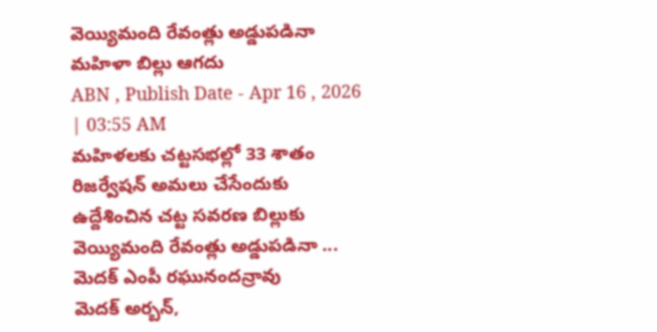వెయ్యిమంది రేవంత్లు అడ్డుపడినా మహిళా బిల్లు ఆగదు
ABN , Publish Date - Apr 16 , 2026 | 03:55 AM
మహిళలకు చట్టసభల్లో 33 శాతం రిజర్వేషన్ అమలు చేసేందుకు ఉద్దేశించిన చట్ట సవరణ బిల్లుకు వెయ్యిమంది రేవంత్లు అడ్డుపడినా ...
మెదక్ ఎంపీ రఘునందన్రావు
మెదక్ అర్బన్,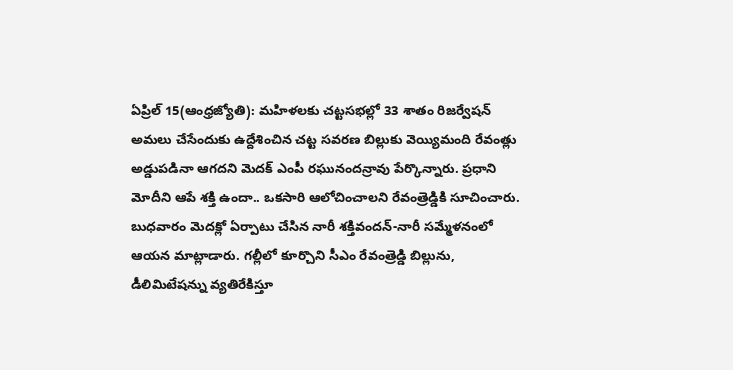ఏప్రిల్ 15(ఆంధ్రజ్యోతి): మహిళలకు చట్టసభల్లో 33 శాతం రిజర్వేషన్ అమలు చేసేందుకు ఉద్దేశించిన చట్ట సవరణ బిల్లుకు వెయ్యిమంది రేవంత్లు అడ్డుపడినా ఆగదని మెదక్ ఎంపీ రఘునందన్రావు పేర్కొన్నారు. ప్రధాని మోదీని ఆపే శక్తి ఉందా.. ఒకసారి ఆలోచించాలని రేవంత్రెడ్డికి సూచించారు. బుధవారం మెదక్లో ఏర్పాటు చేసిన నారీ శక్తివందన్-నారీ సమ్మేళనంలో ఆయన మాట్లాడారు. గల్లీలో కూర్చొని సీఎం రేవంత్రెడ్డి బిల్లును, డీలిమిటేషన్ను వ్యతిరేకిస్తూ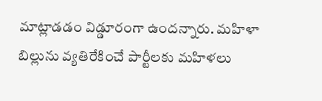మాట్లాడడం విడ్డూరంగా ఉందన్నారు. మహిళా బిల్లును వ్యతిరేకించే పార్టీలకు మహిళలు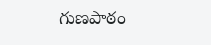గుణపాఠం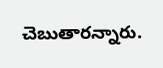చెబుతారన్నారు.